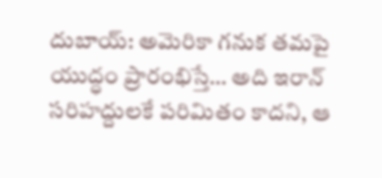దుబాయ్: అమెరికా గనుక తమపై యుద్ధం ప్రారంభిస్తే… అది ఇరాన్ సరిహద్దులకే పరిమితం కాదని, ఆ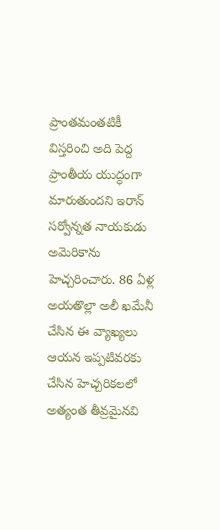ప్రాంతమంతటికీ విస్తరించి అది పెద్ద ప్రాంతీయ యుద్ధంగా మారుతుందని ఇరాన్ సర్వోన్నత నాయకుడు అమెరికాను హెచ్చరించారు. 86 ఏళ్ల అయతొల్లా అలీ ఖమేనీ చేసిన ఈ వ్యాఖ్యలు ఆయన ఇప్పటివరకు చేసిన హెచ్చరికలలో అత్యంత తీవ్రమైనవి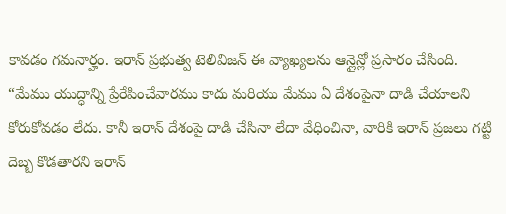కావడం గమనార్హం. ఇరాన్ ప్రభుత్వ టెలివిజన్ ఈ వ్యాఖ్యలను ఆన్లైన్లో ప్రసారం చేసింది.
“మేము యుద్ధాన్ని ప్రేరేపించేవారము కాదు మరియు మేము ఏ దేశంపైనా దాడి చేయాలని కోరుకోవడం లేదు. కానీ ఇరాన్ దేశంపై దాడి చేసినా లేదా వేధించినా, వారికి ఇరాన్ ప్రజలు గట్టి దెబ్బ కొడతారని ఇరాన్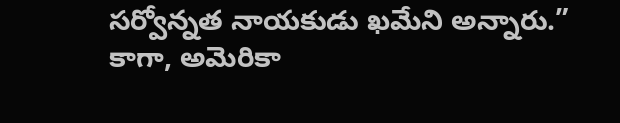సర్వోన్నత నాయకుడు ఖమేని అన్నారు.”
కాగా, అమెరికా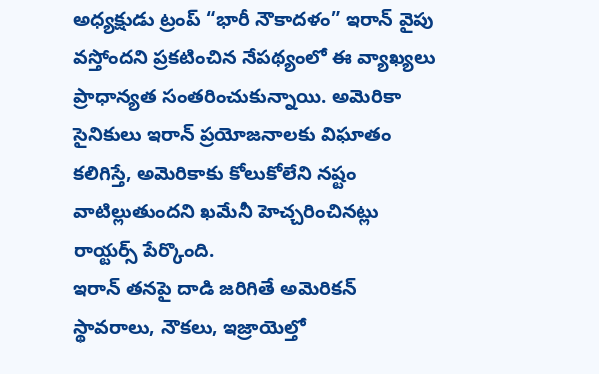అధ్యక్షుడు ట్రంప్ “భారీ నౌకాదళం” ఇరాన్ వైపు వస్తోందని ప్రకటించిన నేపథ్యంలో ఈ వ్యాఖ్యలు ప్రాధాన్యత సంతరించుకున్నాయి. అమెరికా సైనికులు ఇరాన్ ప్రయోజనాలకు విఘాతం కలిగిస్తే, అమెరికాకు కోలుకోలేని నష్టం వాటిల్లుతుందని ఖమేనీ హెచ్చరించినట్లు రాయ్టర్స్ పేర్కొంది.
ఇరాన్ తనపై దాడి జరిగితే అమెరికన్ స్థావరాలు, నౌకలు, ఇజ్రాయెల్తో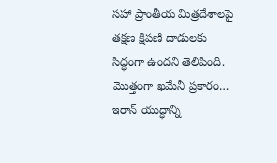సహా ప్రాంతీయ మిత్రదేశాలపై తక్షణ క్షిపణి దాడులకు సిద్ధంగా ఉందని తెలిపింది. మొత్తంగా ఖమేనీ ప్రకారం… ఇరాన్ యుద్ధాన్ని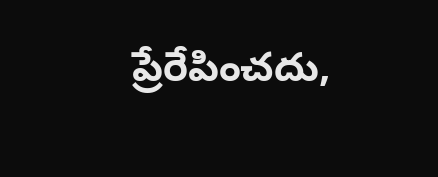ప్రేరేపించదు,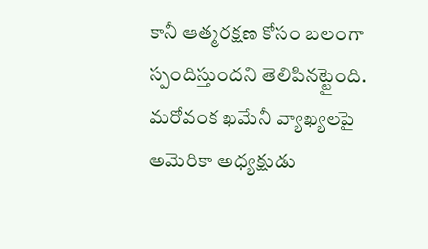కానీ ఆత్మరక్షణ కోసం బలంగా స్పందిస్తుందని తెలిపినట్టైంది.
మరోవంక ఖమేనీ వ్యాఖ్యలపై అమెరికా అధ్యక్షుడు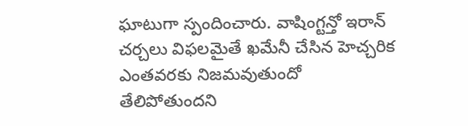ఘాటుగా స్పందించారు. వాషింగ్టన్తో ఇరాన్ చర్చలు విఫలమైతే ఖమేనీ చేసిన హెచ్చరిక ఎంతవరకు నిజమవుతుందో తేలిపోతుందని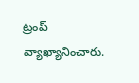ట్రంప్ వ్యాఖ్యానించారు.